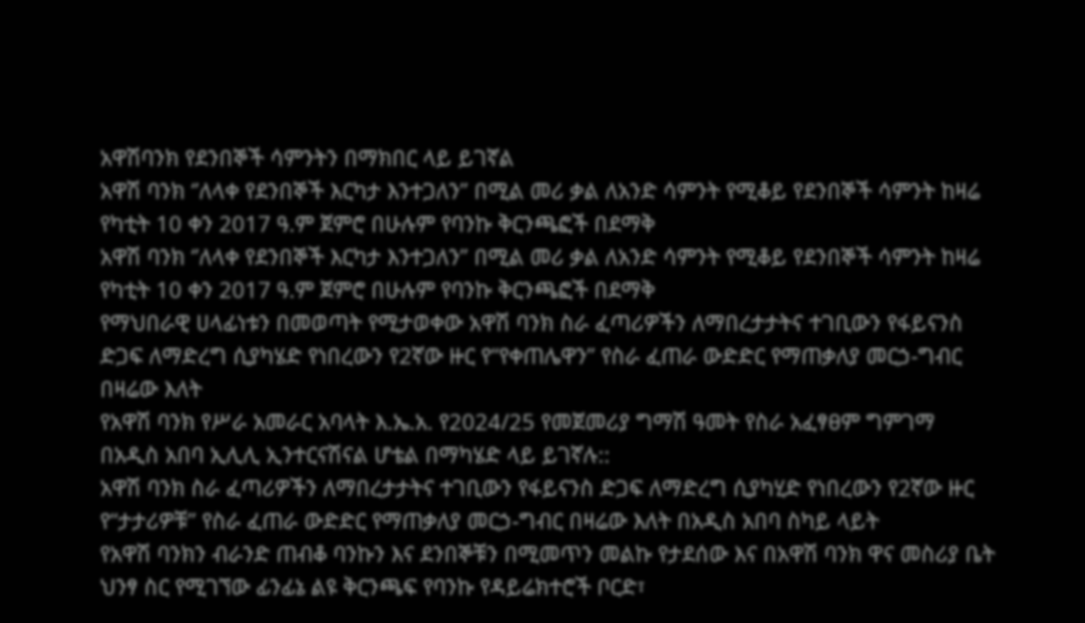አዋሽባንክ የደንበኞች ሳምንትን በማክበር ላይ ይገኛል
አዋሽ ባንክ ‘’ለላቀ የደንበኞች እርካታ እንተጋለን’’ በሚል መሪ ቃል ለአንድ ሳምንት የሚቆይ የደንበኞች ሳምንት ከዛሬ የካቲት 10 ቀን 2017 ዓ.ም ጀምሮ በሁሉም የባንኩ ቅርንጫፎች በደማቅ
አዋሽ ባንክ ‘’ለላቀ የደንበኞች እርካታ እንተጋለን’’ በሚል መሪ ቃል ለአንድ ሳምንት የሚቆይ የደንበኞች ሳምንት ከዛሬ የካቲት 10 ቀን 2017 ዓ.ም ጀምሮ በሁሉም የባንኩ ቅርንጫፎች በደማቅ
የማህበራዊ ሀላፊነቱን በመወጣት የሚታወቀው አዋሽ ባንክ ስራ ፈጣሪዎችን ለማበረታታትና ተገቢውን የፋይናንስ ድጋፍ ለማድረግ ሲያካሄድ የነበረውን የ2ኛው ዙር የ“የቀጠሌዋን” የስራ ፈጠራ ውድድር የማጠቃለያ መርኃ-ግብር በዛሬው እለት
የአዋሽ ባንክ የሥራ አመራር አባላት እ.ኤ.አ. የ2024/25 የመጀመሪያ ግማሽ ዓመት የስራ አፈፃፀም ግምገማ በአዲስ አበባ ኢሊሊ ኢንተርናሽናል ሆቴል በማካሄድ ላይ ይገኛሉ::
አዋሽ ባንክ ስራ ፈጣሪዎችን ለማበረታታትና ተገቢውን የፋይናንስ ድጋፍ ለማድረግ ሲያካሂድ የነበረውን የ2ኛው ዙር የ“ታታሪዎቹ” የስራ ፈጠራ ውድድር የማጠቃለያ መርኃ-ግብር በዛሬው እለት በአዲስ አበባ ስካይ ላይት
የአዋሽ ባንክን ብራንድ ጠብቆ ባንኩን እና ደንበኞቹን በሚመጥን መልኩ የታደሰው እና በአዋሽ ባንክ ዋና መስሪያ ቤት ህንፃ ስር የሚገኘው ፊንፊኔ ልዩ ቅርንጫፍ የባንኩ የዳይሬክተሮች ቦርድ፣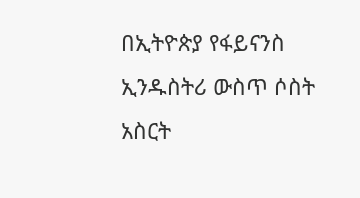በኢትዮጵያ የፋይናንስ ኢንዱስትሪ ውስጥ ሶስት አስርት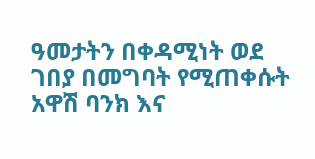ዓመታትን በቀዳሚነት ወደ ገበያ በመግባት የሚጠቀሱት አዋሽ ባንክ እና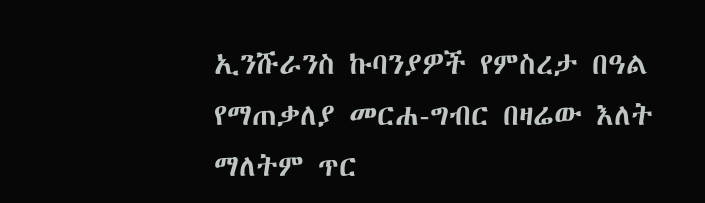ኢንሹራንስ ኩባንያዎች የምስረታ በዓል የማጠቃለያ መርሐ-ግብር በዛሬው እለት ማለትም ጥር